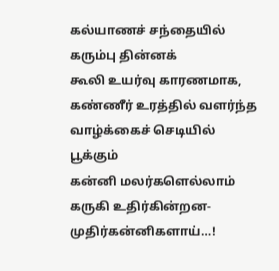கல்யாணச் சந்தையில்
கரும்பு தின்னக்
கூலி உயர்வு காரணமாக,
கண்ணீர் உரத்தில் வளர்ந்த
வாழ்க்கைச் செடியில் பூக்கும்
கன்னி மலர்களெல்லாம்
கருகி உதிர்கின்றன-
முதிர்கன்னிகளாய்…!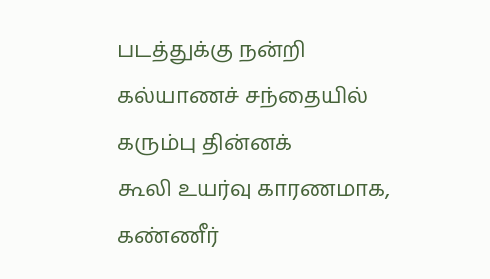படத்துக்கு நன்றி
கல்யாணச் சந்தையில்
கரும்பு தின்னக்
கூலி உயர்வு காரணமாக,
கண்ணீர்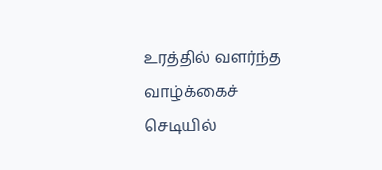உரத்தில் வளர்ந்த
வாழ்க்கைச் செடியில்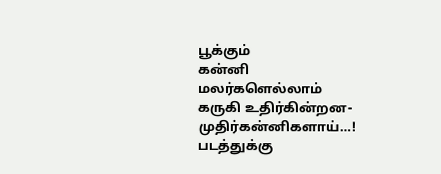பூக்கும்
கன்னி மலர்களெல்லாம்
கருகி உதிர்கின்றன-
முதிர்கன்னிகளாய்…!
படத்துக்கு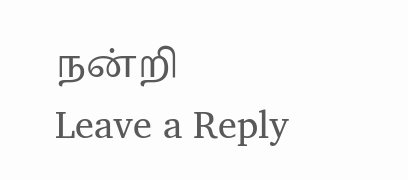நன்றி
Leave a Reply